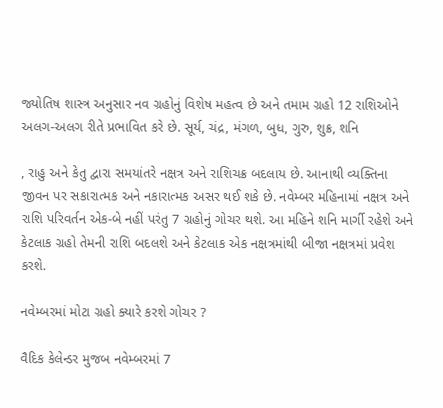જ્યોતિષ શાસ્ત્ર અનુસાર નવ ગ્રહોનું વિશેષ મહત્વ છે અને તમામ ગ્રહો 12 રાશિઓને અલગ-અલગ રીતે પ્રભાવિત કરે છે. સૂર્ય, ચંદ્ર, મંગળ, બુધ, ગુરુ, શુક્ર, શનિ

, રાહુ અને કેતુ દ્વારા સમયાંતરે નક્ષત્ર અને રાશિચક્ર બદલાય છે. આનાથી વ્યક્તિના જીવન પર સકારાત્મક અને નકારાત્મક અસર થઈ શકે છે. નવેમ્બર મહિનામાં નક્ષત્ર અને રાશિ પરિવર્તન એક-બે નહીં પરંતુ 7 ગ્રહોનું ગોચર થશે. આ મહિને શનિ માર્ગી રહેશે અને કેટલાક ગ્રહો તેમની રાશિ બદલશે અને કેટલાક એક નક્ષત્રમાંથી બીજા નક્ષત્રમાં પ્રવેશ કરશે.

નવેમ્બરમાં મોટા ગ્રહો ક્યારે કરશે ગોચર ?

વૈદિક કેલેન્ડર મુજબ નવેમ્બરમાં 7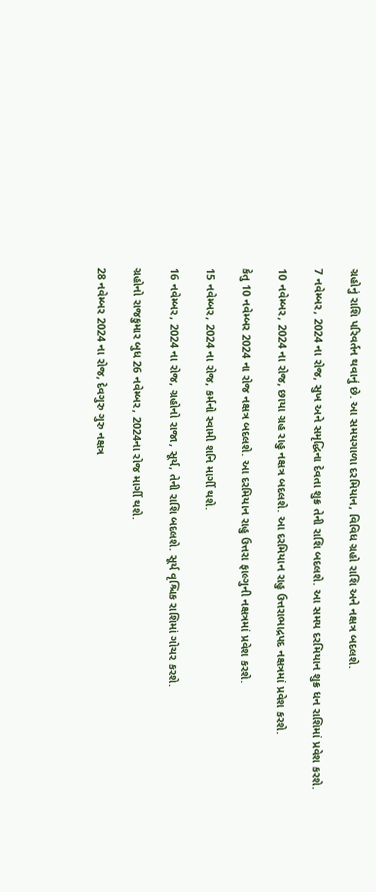ગ્રહોનું રાશિ પરિવર્તન થવાનું છે. આ સમયગાળા દરમિયાન, વિવિધ ગ્રહો રાશિ અને નક્ષત્ર બદલશે.

7 નવેમ્બર, 2024 ના રોજ, સુખ અને સમૃદ્ધિના દેવતા શુક્ર તેની રાશિ બદલશે. આ સમય દરમિયાન શુક્ર ધન રાશિમાં પ્રવેશ કરશે.

10 નવેમ્બર, 2024 ના રોજ, છાયા ગ્રહ રાહુ નક્ષત્ર બદલશે. આ દરમિયાન રાહુ ઉત્તરાભાદ્રપદ નક્ષત્રમાં પ્રવેશ કરશે.

કેતુ 10 નવેમ્બર 2024 ના રોજ નક્ષત્ર બદલશે. આ દરમિયાન રાહુ ઉત્તરા ફાલ્ગુની નક્ષત્રમાં પ્રવેશ કરશે.

15 નવેમ્બર, 2024 ના રોજ, કર્મનો સ્વામી શનિ માર્ગી થશે.

16 નવેમ્બર, 2024 ના રોજ, ગ્રહોનો રાજા, સૂર્ય, તેની રાશિ બદલશે. સૂર્ય વૃશ્ચિક રાશિમાં ગોચર કરશે.

ગ્રહોનો રાજકુમાર બુધ 26 નવેમ્બર, 2024ના રોજ માર્ગી થશે.

28 નવેમ્બર 2024 ના રોજ, દેવગુરુ ગુરુ નક્ષત્ર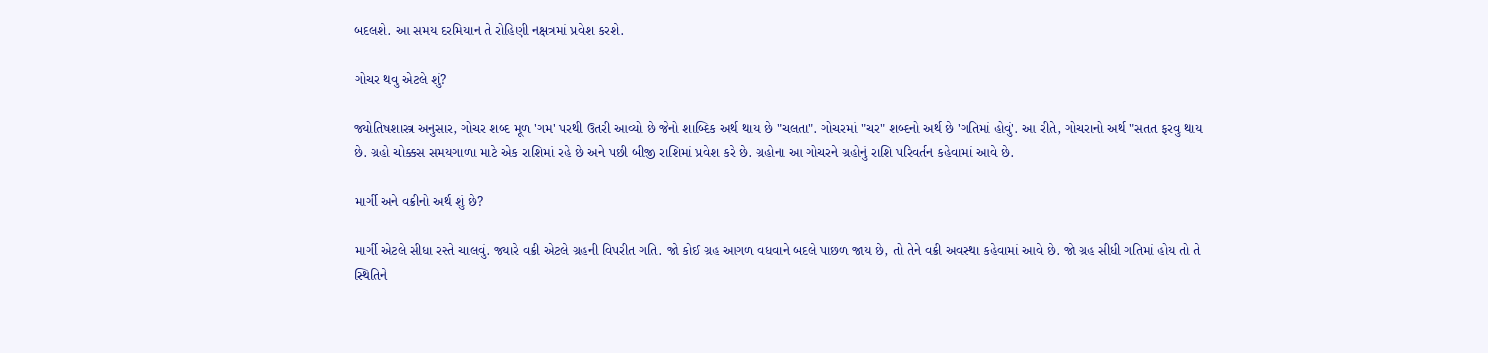બદલશે. આ સમય દરમિયાન તે રોહિણી નક્ષત્રમાં પ્રવેશ કરશે.

ગોચર થવુ એટલે શું?

જ્યોતિષશાસ્ત્ર અનુસાર, ગોચર શબ્દ મૂળ 'ગમ' પરથી ઉતરી આવ્યો છે જેનો શાબ્દિક અર્થ થાય છે "ચલતા". ગોચરમાં "ચર" શબ્દનો અર્થ છે 'ગતિમાં હોવું'. આ રીતે, ગોચરાનો અર્થ "સતત ફરવુ થાય છે. ગ્રહો ચોક્કસ સમયગાળા માટે એક રાશિમાં રહે છે અને પછી બીજી રાશિમાં પ્રવેશ કરે છે. ગ્રહોના આ ગોચરને ગ્રહોનું રાશિ પરિવર્તન કહેવામાં આવે છે.

માર્ગી અને વક્રીનો અર્થ શું છે?

માર્ગી એટલે સીધા રસ્તે ચાલવું. જ્યારે વક્રી એટલે ગ્રહની વિપરીત ગતિ. જો કોઈ ગ્રહ આગળ વધવાને બદલે પાછળ જાય છે, તો તેને વક્રી અવસ્થા કહેવામાં આવે છે. જો ગ્રહ સીધી ગતિમાં હોય તો તે સ્થિતિને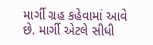માર્ગી ગ્રહ કહેવામાં આવે છે. માર્ગી એટલે સીધી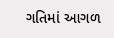ગતિમાં આગળ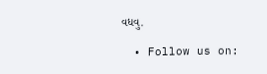વધવુ.

  • Follow us on: